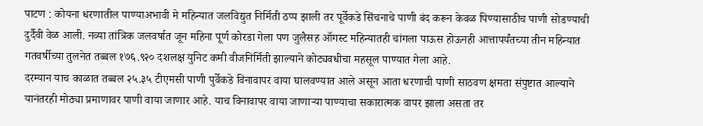पाटण : कोयना धरणातील पाण्याअभावी मे महिन्यात जलविद्युत निर्मिती ठप्प झाली तर पूर्वेकडे सिंचनाचे पाणी बंद करून केवळ पिण्यासाठीच पाणी सोडण्याची दुर्दैवी वेळ आली. नव्या तांत्रिक जलवर्षात जून महिना पूर्ण कोरडा गेला पण जुलैसह ऑगस्ट महिन्यातही चांगला पाऊस होऊनही आत्तापर्यंतच्या तीन महिन्यात गतवर्षीच्या तुलनेत तब्बल १७६.९२० दशलक्ष युनिट कमी वीजनिर्मिती झाल्याने कोट्यवधीचा महसूल पाण्यात गेला आहे.
दरम्यान याच काळात तब्बल २५.३५ टीएमसी पाणी पुर्वेकडे विनावापर वाया घालवण्यात आले असून आता धरणाची पाणी साठवण क्षमता संपुष्टात आल्याने यानंतरही मोठ्या प्रमाणावर पाणी वाया जाणार आहे. याच विनावापर वाया जाणाऱ्या पाण्याचा सकारात्मक वापर झाला असता तर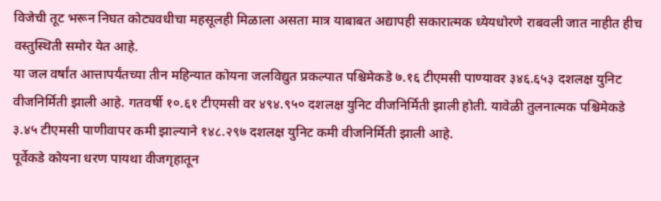विजेची तूट भरून निघत कोट्यवधीचा महसूलही मिळाला असता मात्र याबाबत अद्यापही सकारात्मक ध्येयधोरणे राबवली जात नाहीत हीच वस्तुस्थिती समोर येत आहे.
या जल वर्षांत आत्तापर्यंतच्या तीन महिन्यात कोयना जलविद्युत प्रकल्पात पश्चिमेकडे ७.१६ टीएमसी पाण्यावर ३४६.६५३ दशलक्ष युनिट वीजनिर्मिती झाली आहे. गतवर्षी १०.६१ टीएमसी वर ४९४.९५० दशलक्ष युनिट वीजनिर्मिती झाली होती. यावेळी तुलनात्मक पश्चिमेकडे ३.४५ टीएमसी पाणीवापर कमी झाल्याने १४८.२९७ दशलक्ष युनिट कमी वीजनिर्मिती झाली आहे.
पूर्वेकडे कोयना धरण पायथा वीजगृहातून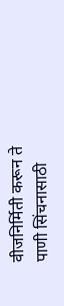वीजनिर्मिती करून ते पाणी सिंचनासाठी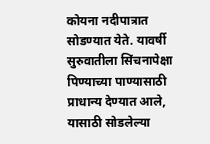कोयना नदीपात्रात सोडण्यात येते. यावर्षी सुरुवातीला सिंचनापेक्षा पिण्याच्या पाण्यासाठी प्राधान्य देण्यात आले, यासाठी सोडलेल्या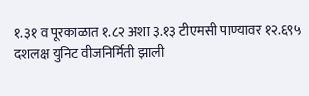१.३१ व पूरकाळात १.८२ अशा ३.१३ टीएमसी पाण्यावर १२.६९५ दशलक्ष युनिट वीजनिर्मिती झाली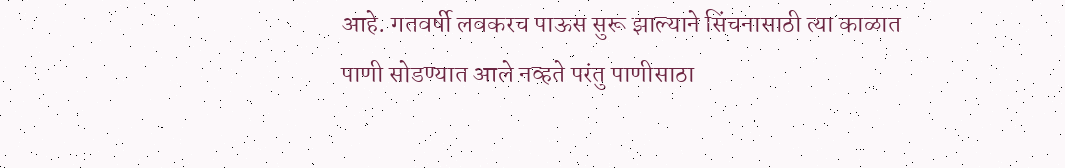आहे. गतवर्षी लवकरच पाऊस सुरू झाल्याने सिंचनासाठी त्या काळात पाणी सोडण्यात आले नव्हते परंतु पाणीसाठा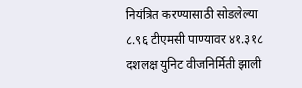नियंत्रित करण्यासाठी सोडलेल्या ८.९६ टीएमसी पाण्यावर ४१.३१८ दशलक्ष युनिट वीजनिर्मिती झाली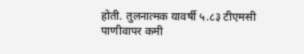होती. तुलनात्मक यावर्षी ५.८३ टीएमसी पाणीवापर कमी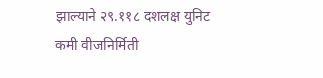झाल्याने २९.११८ दशलक्ष युनिट कमी वीजनिर्मिती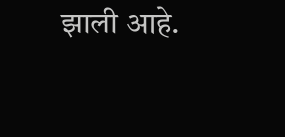झाली आहे.